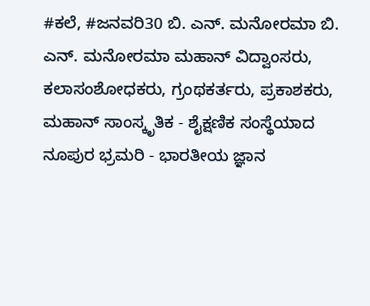#ಕಲೆ, #ಜನವರಿ30 ಬಿ. ಎನ್. ಮನೋರಮಾ ಬಿ. ಎನ್. ಮನೋರಮಾ ಮಹಾನ್ ವಿದ್ವಾಂಸರು, ಕಲಾಸಂಶೋಧಕರು, ಗ್ರಂಥಕರ್ತರು, ಪ್ರಕಾಶಕರು, ಮಹಾನ್ ಸಾಂಸ್ಕೃತಿಕ - ಶೈಕ್ಷಣಿಕ ಸಂಸ್ಥೆಯಾದ ನೂಪುರ ಭ್ರಮರಿ - ಭಾರತೀಯ ಜ್ಞಾನ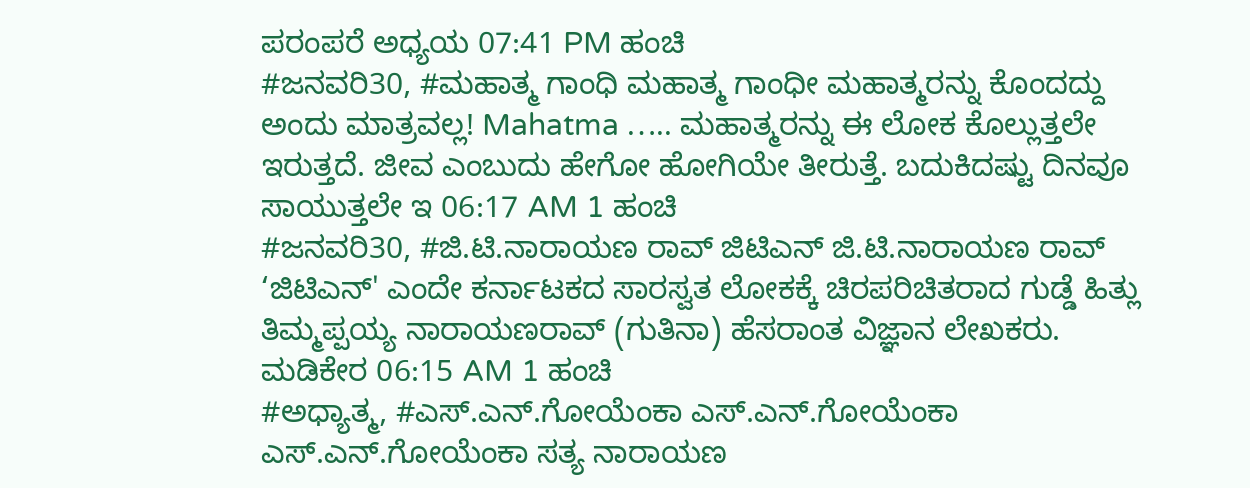ಪರಂಪರೆ ಅಧ್ಯಯ 07:41 PM ಹಂಚಿ
#ಜನವರಿ30, #ಮಹಾತ್ಮ ಗಾಂಧಿ ಮಹಾತ್ಮ ಗಾಂಧೀ ಮಹಾತ್ಮರನ್ನು ಕೊಂದದ್ದು ಅಂದು ಮಾತ್ರವಲ್ಲ! Mahatma ….. ಮಹಾತ್ಮರನ್ನು ಈ ಲೋಕ ಕೊಲ್ಲುತ್ತಲೇ ಇರುತ್ತದೆ. ಜೀವ ಎಂಬುದು ಹೇಗೋ ಹೋಗಿಯೇ ತೀರುತ್ತೆ. ಬದುಕಿದಷ್ಟು ದಿನವೂ ಸಾಯುತ್ತಲೇ ಇ 06:17 AM 1 ಹಂಚಿ
#ಜನವರಿ30, #ಜಿ.ಟಿ.ನಾರಾಯಣ ರಾವ್ ಜಿಟಿಎನ್ ಜಿ.ಟಿ.ನಾರಾಯಣ ರಾವ್ ‘ಜಿಟಿಎನ್' ಎಂದೇ ಕರ್ನಾಟಕದ ಸಾರಸ್ವತ ಲೋಕಕ್ಕೆ ಚಿರಪರಿಚಿತರಾದ ಗುಡ್ಡೆ ಹಿತ್ಲು ತಿಮ್ಮಪ್ಪಯ್ಯ ನಾರಾಯಣರಾವ್ (ಗುತಿನಾ) ಹೆಸರಾಂತ ವಿಜ್ಞಾನ ಲೇಖಕರು. ಮಡಿಕೇರ 06:15 AM 1 ಹಂಚಿ
#ಅಧ್ಯಾತ್ಮ, #ಎಸ್.ಎನ್.ಗೋಯೆಂಕಾ ಎಸ್.ಎನ್.ಗೋಯೆಂಕಾ ಎಸ್.ಎನ್.ಗೋಯೆಂಕಾ ಸತ್ಯ ನಾರಾಯಣ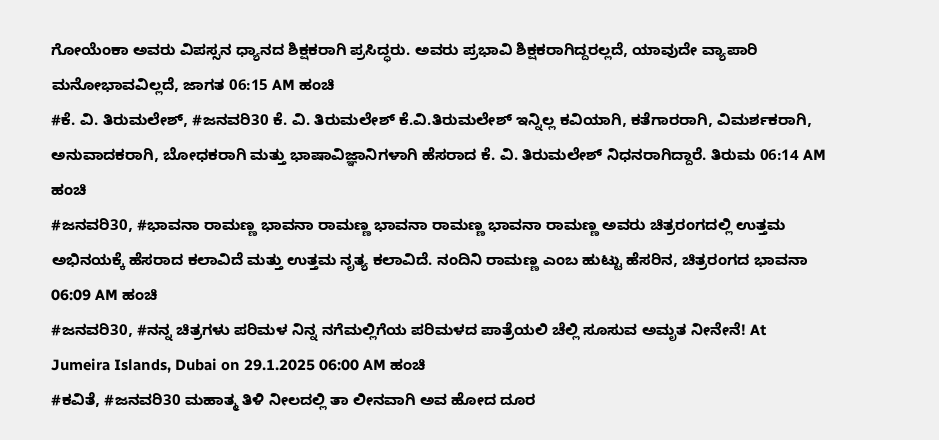ಗೋಯೆಂಕಾ ಅವರು ವಿಪಸ್ಸನ ಧ್ಯಾನದ ಶಿಕ್ಷಕರಾಗಿ ಪ್ರಸಿದ್ಧರು. ಅವರು ಪ್ರಭಾವಿ ಶಿಕ್ಷಕರಾಗಿದ್ದರಲ್ಲದೆ, ಯಾವುದೇ ವ್ಯಾಪಾರಿ ಮನೋಭಾವವಿಲ್ಲದೆ, ಜಾಗತ 06:15 AM ಹಂಚಿ
#ಕೆ. ವಿ. ತಿರುಮಲೇಶ್, #ಜನವರಿ30 ಕೆ. ವಿ. ತಿರುಮಲೇಶ್ ಕೆ.ವಿ.ತಿರುಮಲೇಶ್ ಇನ್ನಿಲ್ಲ ಕವಿಯಾಗಿ, ಕತೆಗಾರರಾಗಿ, ವಿಮರ್ಶಕರಾಗಿ, ಅನುವಾದಕರಾಗಿ, ಬೋಧಕರಾಗಿ ಮತ್ತು ಭಾಷಾವಿಜ್ಞಾನಿಗಳಾಗಿ ಹೆಸರಾದ ಕೆ. ವಿ. ತಿರುಮಲೇಶ್ ನಿಧನರಾಗಿದ್ದಾರೆ. ತಿರುಮ 06:14 AM ಹಂಚಿ
#ಜನವರಿ30, #ಭಾವನಾ ರಾಮಣ್ಣ ಭಾವನಾ ರಾಮಣ್ಣ ಭಾವನಾ ರಾಮಣ್ಣ ಭಾವನಾ ರಾಮಣ್ಣ ಅವರು ಚಿತ್ರರಂಗದಲ್ಲಿ ಉತ್ತಮ ಅಭಿನಯಕ್ಕೆ ಹೆಸರಾದ ಕಲಾವಿದೆ ಮತ್ತು ಉತ್ತಮ ನೃತ್ಯ ಕಲಾವಿದೆ. ನಂದಿನಿ ರಾಮಣ್ಣ ಎಂಬ ಹುಟ್ಟು ಹೆಸರಿನ, ಚಿತ್ರರಂಗದ ಭಾವನಾ 06:09 AM ಹಂಚಿ
#ಜನವರಿ30, #ನನ್ನ ಚಿತ್ರಗಳು ಪರಿಮಳ ನಿನ್ನ ನಗೆಮಲ್ಲಿಗೆಯ ಪರಿಮಳದ ಪಾತ್ರೆಯಲಿ ಚೆಲ್ಲಿ ಸೂಸುವ ಅಮೃತ ನೀನೇನೆ! At Jumeira Islands, Dubai on 29.1.2025 06:00 AM ಹಂಚಿ
#ಕವಿತೆ, #ಜನವರಿ30 ಮಹಾತ್ಮ ತಿಳಿ ನೀಲದಲ್ಲಿ ತಾ ಲೀನವಾಗಿ ಅವ ಹೋದ ದೂರ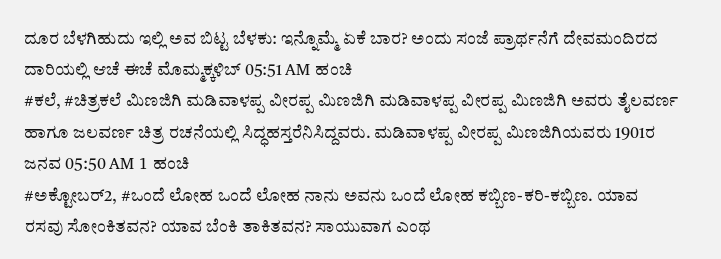ದೂರ ಬೆಳಗಿಹುದು ಇಲ್ಲಿ ಅವ ಬಿಟ್ಟ ಬೆಳಕು: ಇನ್ನೊಮ್ಮೆ ಏಕೆ ಬಾರ? ಅಂದು ಸಂಜೆ ಪ್ರಾರ್ಥನೆಗೆ ದೇವಮಂದಿರದ ದಾರಿಯಲ್ಲಿ ಆಚೆ ಈಚೆ ಮೊಮ್ಮಕ್ಕಳಿಬ್ 05:51 AM ಹಂಚಿ
#ಕಲೆ, #ಚಿತ್ರಕಲೆ ಮಿಣಜಿಗಿ ಮಡಿವಾಳಪ್ಪ ವೀರಪ್ಪ ಮಿಣಜಿಗಿ ಮಡಿವಾಳಪ್ಪ ವೀರಪ್ಪ ಮಿಣಜಿಗಿ ಅವರು ತೈಲವರ್ಣ ಹಾಗೂ ಜಲವರ್ಣ ಚಿತ್ರ ರಚನೆಯಲ್ಲಿ ಸಿದ್ಧಹಸ್ತರೆನಿಸಿದ್ದವರು. ಮಡಿವಾಳಪ್ಪ ವೀರಪ್ಪ ಮಿಣಜಿಗಿಯವರು 1901ರ ಜನವ 05:50 AM 1 ಹಂಚಿ
#ಅಕ್ಟೋಬರ್2, #ಒಂದೆ ಲೋಹ ಒಂದೆ ಲೋಹ ನಾನು ಅವನು ಒಂದೆ ಲೋಹ ಕಬ್ಬಿಣ-ಕರಿ-ಕಬ್ಬಿಣ. ಯಾವ ರಸವು ಸೋಂಕಿತವನ? ಯಾವ ಬೆಂಕಿ ತಾಕಿತವನ? ಸಾಯುವಾಗ ಎಂಥ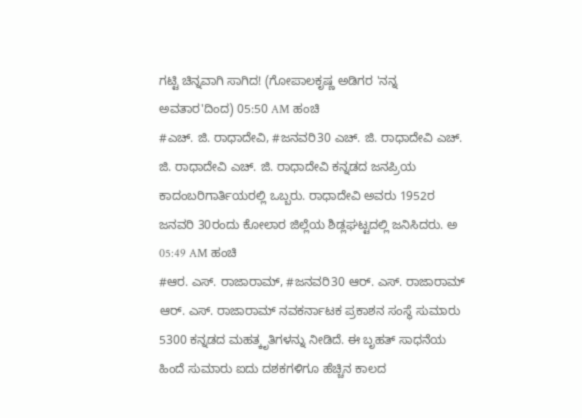ಗಟ್ಟಿ ಚಿನ್ನವಾಗಿ ಸಾಗಿದ! (ಗೋಪಾಲಕೃಷ್ಣ ಅಡಿಗರ 'ನನ್ನ ಅವತಾರ'ದಿಂದ) 05:50 AM ಹಂಚಿ
#ಎಚ್. ಜಿ. ರಾಧಾದೇವಿ, #ಜನವರಿ30 ಎಚ್. ಜಿ. ರಾಧಾದೇವಿ ಎಚ್. ಜಿ. ರಾಧಾದೇವಿ ಎಚ್. ಜಿ. ರಾಧಾದೇವಿ ಕನ್ನಡದ ಜನಪ್ರಿಯ ಕಾದಂಬರಿಗಾರ್ತಿಯರಲ್ಲಿ ಒಬ್ಬರು. ರಾಧಾದೇವಿ ಅವರು 1952ರ ಜನವರಿ 30ರಂದು ಕೋಲಾರ ಜಿಲ್ಲೆಯ ಶಿಡ್ಲಘಟ್ಟದಲ್ಲಿ ಜನಿಸಿದರು. ಅ 05:49 AM ಹಂಚಿ
#ಆರ. ಎಸ್. ರಾಜಾರಾಮ್, #ಜನವರಿ30 ಆರ್. ಎಸ್. ರಾಜಾರಾಮ್ ಆರ್. ಎಸ್. ರಾಜಾರಾಮ್ ನವಕರ್ನಾಟಕ ಪ್ರಕಾಶನ ಸಂಸ್ಥೆ ಸುಮಾರು 5300 ಕನ್ನಡದ ಮಹತ್ಕೃತಿಗಳನ್ನು ನೀಡಿದೆ. ಈ ಬೃಹತ್ ಸಾಧನೆಯ ಹಿಂದೆ ಸುಮಾರು ಐದು ದಶಕಗಳಿಗೂ ಹೆಚ್ಚಿನ ಕಾಲದ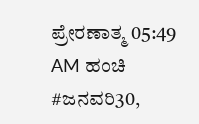ಪ್ರೇರಣಾತ್ಮ 05:49 AM ಹಂಚಿ
#ಜನವರಿ30,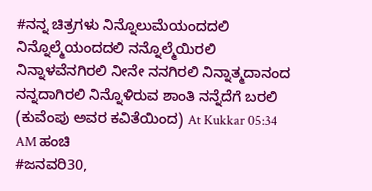#ನನ್ನ ಚಿತ್ರಗಳು ನಿನ್ನೊಲುಮೆಯಂದದಲಿ ನಿನ್ನೊಲ್ಮೆಯಂದದಲಿ ನನ್ನೊಲ್ಮೆಯಿರಲಿ ನಿನ್ನಾಳವೆನಗಿರಲಿ ನೀನೇ ನನಗಿರಲಿ ನಿನ್ನಾತ್ಮದಾನಂದ ನನ್ನದಾಗಿರಲಿ ನಿನ್ನೊಳಿರುವ ಶಾಂತಿ ನನ್ನೆದೆಗೆ ಬರಲಿ (ಕುವೆಂಪು ಅವರ ಕವಿತೆಯಿಂದ) At Kukkar 05:34 AM ಹಂಚಿ
#ಜನವರಿ30,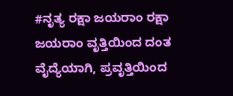#ನೃತ್ಯ ರಕ್ಷಾ ಜಯರಾಂ ರಕ್ಷಾ ಜಯರಾಂ ವೃತ್ತಿಯಿಂದ ದಂತ ವೈದ್ಯೆಯಾಗಿ, ಪ್ರವೃತ್ತಿಯಿಂದ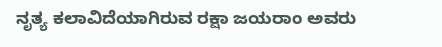ನೃತ್ಯ ಕಲಾವಿದೆಯಾಗಿರುವ ರಕ್ಷಾ ಜಯರಾಂ ಅವರು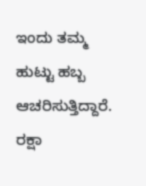ಇಂದು ತಮ್ಮ ಹುಟ್ಟು ಹಬ್ಬ ಆಚರಿಸುತ್ತಿದ್ದಾರೆ. ರಕ್ಷಾ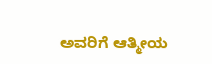ಅವರಿಗೆ ಆತ್ಮೀಯ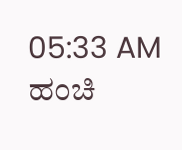05:33 AM ಹಂಚಿ